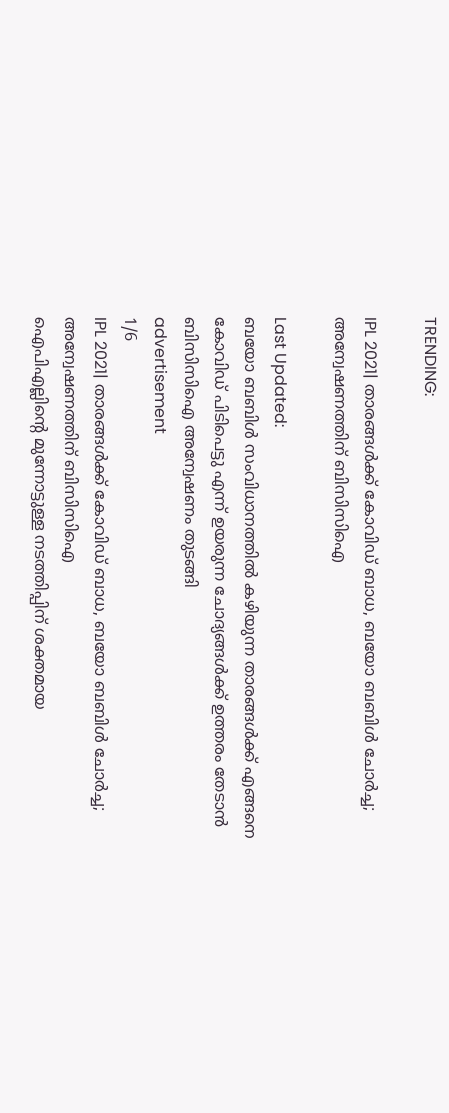TRENDING:

IPL 2021| താരങ്ങൾക്ക് കോവിഡ് ബാധ, ബയോ ബബിൾ ചോർച്ച; അന്വേഷണത്തിന് ബിസിസിഐ

Last Updated:
ബയോ ബബിൾ സംവിധാനത്തിൽ കഴിയുന്ന താരങ്ങൾക്ക് എങ്ങനെ കോവിഡ് പിടിപെട്ടു എന്ന് ഉയരുന്ന ചോദ്യങ്ങൾക്ക് ഉത്തരം തേടാൻ ബിസിസിഐ അന്വേഷണം തുടങ്ങി
advertisement
1/6
IPL 2021| താരങ്ങൾക്ക് കോവിഡ് ബാധ, ബയോ ബബിൾ ചോർച്ച; അന്വേഷണത്തിന് ബിസിസിഐ
ഐപിഎല്ലിന്റെ മുന്നോട്ടുള്ള നടത്തിപ്പിന് ശക്തമായ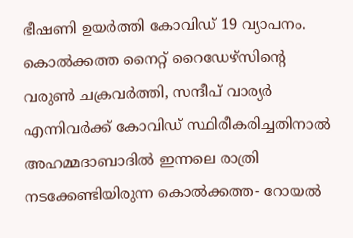ഭീഷണി ഉയര്‍ത്തി കോവിഡ് 19 വ്യാപനം. കൊല്‍ക്കത്ത നൈറ്റ് റൈഡേഴ്‌സിന്റെ വരുണ്‍ ചക്രവര്‍ത്തി, സന്ദീപ് വാര്യര്‍ എന്നിവർക്ക് കോവിഡ് സ്ഥിരീകരിച്ചതിനാൽ അഹമ്മദാബാദിൽ ഇന്നലെ രാത്രി നടക്കേണ്ടിയിരുന്ന കൊൽക്കത്ത- റോയൽ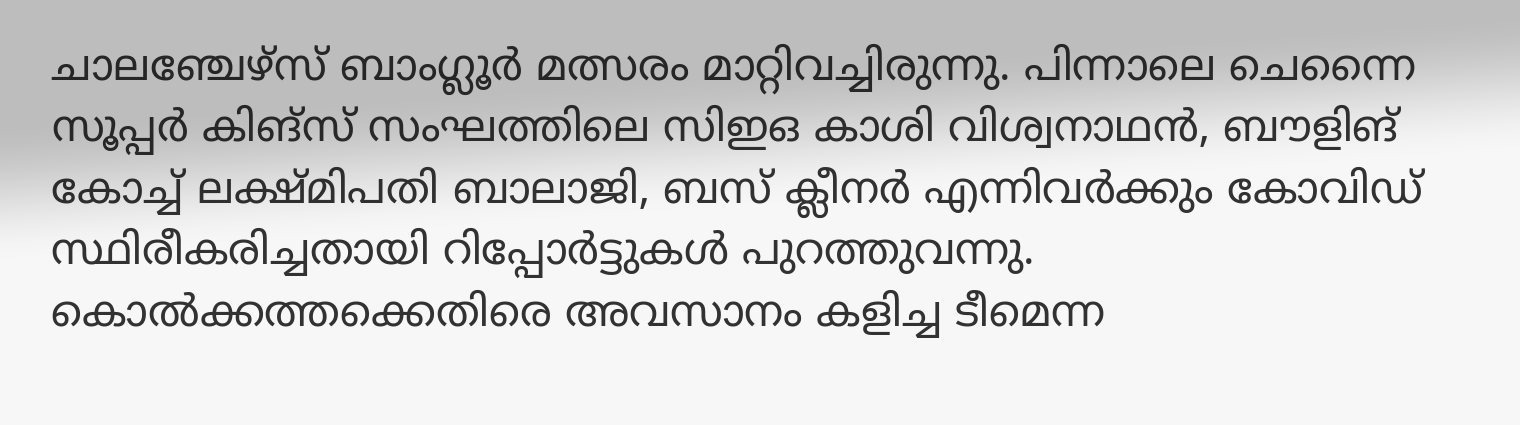ചാലഞ്ചേഴ്സ് ബാംഗ്ലൂർ മത്സരം മാറ്റിവച്ചിരുന്നു. പിന്നാലെ ചെന്നൈ സൂപ്പര്‍ കിങ്സ് സംഘത്തിലെ സിഇഒ കാശി വിശ്വനാഥൻ, ബൗളിങ് കോച്ച് ലക്ഷ്മിപതി ബാലാജി, ബസ് ക്ലീനർ എന്നിവർക്കും കോവിഡ് സ്ഥിരീകരിച്ചതായി റിപ്പോർട്ടുകൾ പുറത്തുവന്നു. കൊൽക്കത്തക്കെതിരെ അവസാനം കളിച്ച ടീമെന്ന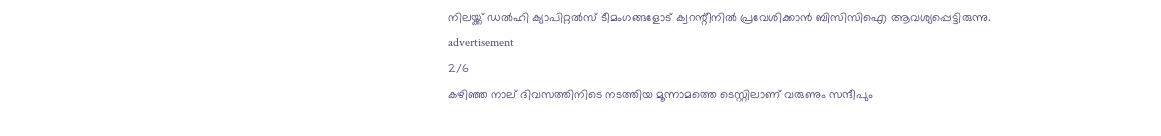നിലയ്ക്ക് ഡൽഹി ക്യാപിറ്റൽസ് ടീമംഗങ്ങളോട് ക്വറന്റീനിൽ പ്രവേശിക്കാൻ ബിസിസിഐ ആവശ്യപ്പെട്ടിരുന്നു.
advertisement
2/6
കഴിഞ്ഞ നാല് ദിവസത്തിനിടെ നടത്തിയ മൂന്നാമത്തെ ടെസ്റ്റിലാണ് വരുണും സന്ദീപും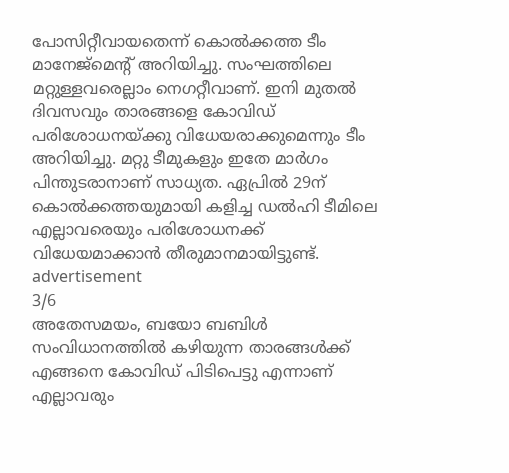പോസിറ്റീവായതെന്ന് കൊൽക്കത്ത ടീം മാനേജ്മെന്റ് അറിയിച്ചു. സംഘത്തിലെ മറ്റുള്ളവരെല്ലാം നെഗറ്റീവാണ്. ഇനി മുതൽ ദിവസവും താരങ്ങളെ കോവിഡ് പരിശോധനയ്ക്കു വിധേയരാക്കുമെന്നും ടീം അറിയിച്ചു. മറ്റു ടീമുകളും ഇതേ മാർഗം പിന്തുടരാനാണ് സാധ്യത. ഏപ്രിൽ 29ന് കൊൽക്കത്തയുമായി കളിച്ച ഡൽഹി ടീമിലെ എല്ലാവരെയും പരിശോധനക്ക് വിധേയമാക്കാൻ തീരുമാനമായിട്ടുണ്ട്.
advertisement
3/6
അതേസമയം, ബയോ ബബിൾ സംവിധാനത്തിൽ കഴിയുന്ന താരങ്ങൾക്ക് എങ്ങനെ കോവിഡ് പിടിപെട്ടു എന്നാണ് എല്ലാവരും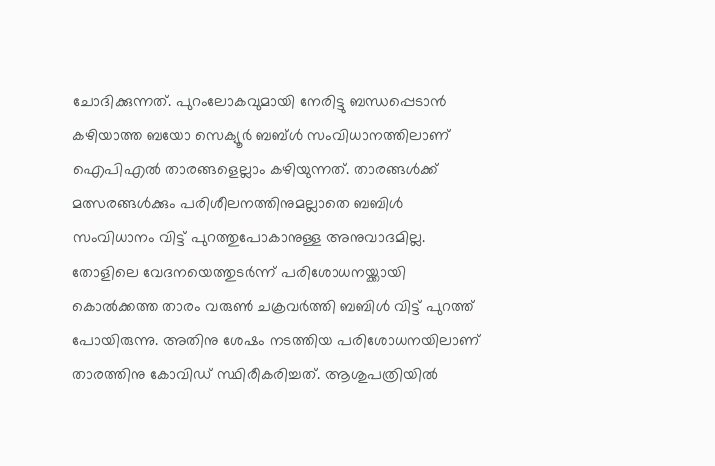ചോദിക്കുന്നത്. പുറംലോകവുമായി നേരിട്ടു ബന്ധപ്പെടാൻ കഴിയാത്ത ബയോ സെക്യൂർ ബബ്‌ൾ സംവിധാനത്തിലാണ് ഐപിഎൽ താരങ്ങളെല്ലാം കഴിയുന്നത്. താരങ്ങൾക്ക് മത്സരങ്ങൾക്കും പരിശീലനത്തിനുമല്ലാതെ ബബിൾ സംവിധാനം വിട്ട് പുറത്തുപോകാനുള്ള അനുവാദമില്ല. തോളിലെ വേദനയെത്തുടർന്ന് പരിശോധനയ്ക്കായി കൊൽക്കത്ത താരം വരുൺ ചക്രവർത്തി ബബിൾ വിട്ട് പുറത്ത് പോയിരുന്നു. അതിനു ശേഷം നടത്തിയ പരിശോധനയിലാണ് താരത്തിനു കോവിഡ് സ്ഥിരീകരിച്ചത്. ആശുപത്രിയിൽ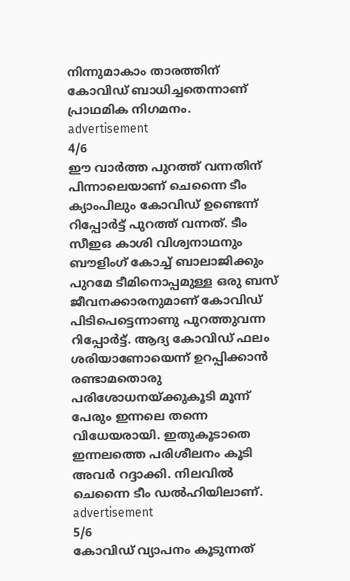നിന്നുമാകാം താരത്തിന് കോവിഡ് ബാധിച്ചതെന്നാണ് പ്രാഥമിക നിഗമനം.
advertisement
4/6
ഈ വാർത്ത പുറത്ത് വന്നതിന് പിന്നാലെയാണ് ചെന്നൈ ടീം ക്യാംപിലും കോവിഡ് ഉണ്ടെന്ന് റിപ്പോർട്ട് പുറത്ത് വന്നത്. ടീം സീഇഒ കാശി വിശ്വനാഥനും ബൗളിംഗ് കോച്ച് ബാലാജിക്കും പുറമേ ടീമിനൊപ്പമുള്ള ഒരു ബസ് ജീവനക്കാരനുമാണ് കോവിഡ് പിടിപെട്ടെന്നാണു പുറത്തുവന്ന റിപ്പോർട്ട്. ആദ്യ കോവിഡ് ഫലം ശരിയാണോയെന്ന് ഉറപ്പിക്കാൻ രണ്ടാമതൊരു പരിശോധനയ്ക്കുകൂടി മൂന്ന് പേരും ഇന്നലെ തന്നെ വിധേയരായി. ഇതുകൂടാതെ ഇന്നലത്തെ പരിശീലനം കൂടി അവർ റദ്ദാക്കി. നിലവിൽ ചെന്നൈ ടീം ഡൽഹിയിലാണ്.
advertisement
5/6
കോവിഡ് വ്യാപനം കൂടുന്നത്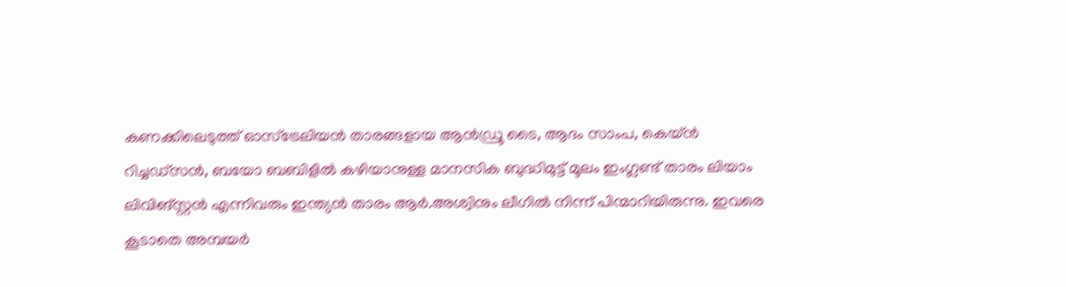കണക്കിലെടുത്ത് ഓസ്ട്രേലിയൻ താരങ്ങളായ ആൻഡ്രൂ ടൈ, ആദം സാംപ, കെയ്‌‌ൻ റിച്ചഡ്സൻ, ബയോ ബബിളിൽ കഴിയാനുള്ള മാനസിക ബുദ്ധിമുട്ട് മൂലം ഇംഗ്ലണ്ട് താരം ലിയാം ലിവിങ്സ്റ്റൻ എന്നിവരും ഇന്ത്യൻ താരം ആർ.അശ്വിനും ലീഗിൽ നിന്ന് പിന്മാറിയിരുന്നു. ഇവരെ കൂടാതെ അമ്പയർ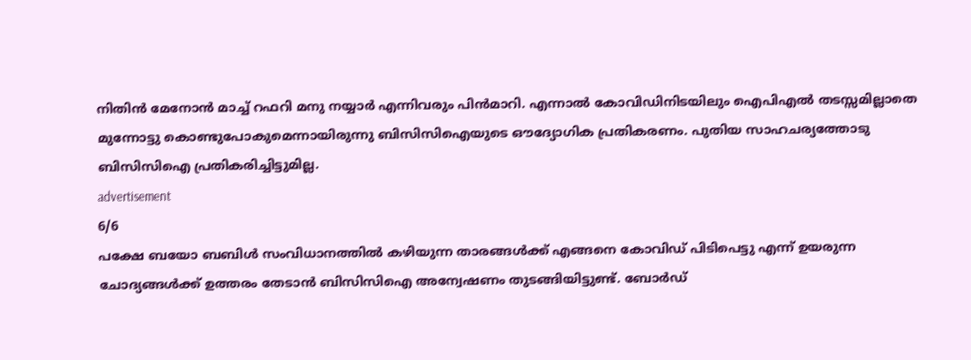നിതിൻ മേനോൻ മാച്ച് റഫറി മനു നയ്യാർ എന്നിവരും പിൻമാറി. എന്നാൽ കോവിഡിനിടയിലും ഐപിഎൽ തടസ്സമില്ലാതെ മുന്നോട്ടു കൊണ്ടുപോകുമെന്നായിരുന്നു ബിസിസിഐയുടെ ഔദ്യോഗിക പ്രതികരണം. പുതിയ സാഹചര്യത്തോടു ബിസിസിഐ പ്രതികരിച്ചിട്ടുമില്ല.
advertisement
6/6
പക്ഷേ ബയോ ബബിൾ സംവിധാനത്തിൽ കഴിയുന്ന താരങ്ങൾക്ക് എങ്ങനെ കോവിഡ് പിടിപെട്ടു എന്ന് ഉയരുന്ന ചോദ്യങ്ങൾക്ക് ഉത്തരം തേടാൻ ബിസിസിഐ അന്വേഷണം തുടങ്ങിയിട്ടുണ്ട്. ബോർഡ്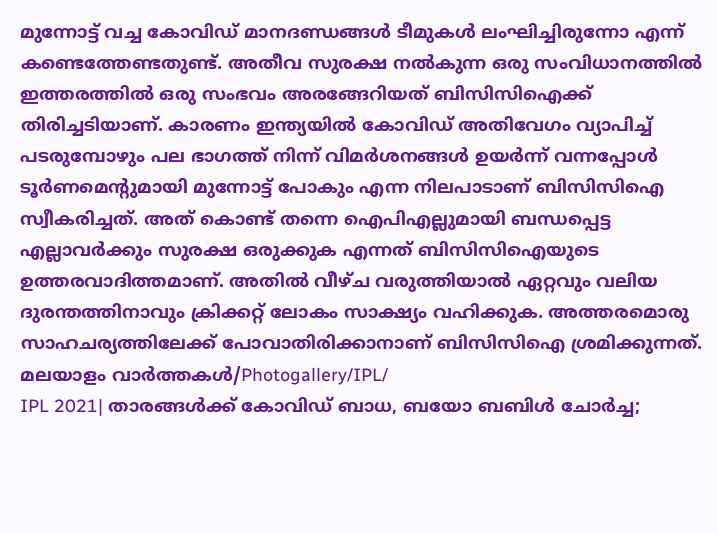മുന്നോട്ട് വച്ച കോവിഡ് മാനദണ്ഡങ്ങൾ ടീമുകൾ ലംഘിച്ചിരുന്നോ എന്ന് കണ്ടെത്തേണ്ടതുണ്ട്. അതീവ സുരക്ഷ നൽകുന്ന ഒരു സംവിധാനത്തിൽ ഇത്തരത്തിൽ ഒരു സംഭവം അരങ്ങേറിയത് ബിസിസിഐക്ക് തിരിച്ചടിയാണ്. കാരണം ഇന്ത്യയിൽ കോവിഡ് അതിവേഗം വ്യാപിച്ച് പടരുമ്പോഴും പല ഭാഗത്ത് നിന്ന് വിമർശനങ്ങൾ ഉയർന്ന് വന്നപ്പോൾ ടൂർണമെന്റുമായി മുന്നോട്ട് പോകും എന്ന നിലപാടാണ് ബിസിസിഐ സ്വീകരിച്ചത്. അത് കൊണ്ട് തന്നെ ഐപിഎല്ലുമായി ബന്ധപ്പെട്ട എല്ലാവർക്കും സുരക്ഷ ഒരുക്കുക എന്നത് ബിസിസിഐയുടെ ഉത്തരവാദിത്തമാണ്. അതിൽ വീഴ്ച വരുത്തിയാൽ ഏറ്റവും വലിയ ദുരന്തത്തിനാവും ക്രിക്കറ്റ് ലോകം സാക്ഷ്യം വഹിക്കുക. അത്തരമൊരു സാഹചര്യത്തിലേക്ക് പോവാതിരിക്കാനാണ് ബിസിസിഐ ശ്രമിക്കുന്നത്.
മലയാളം വാർത്തകൾ/Photogallery/IPL/
IPL 2021| താരങ്ങൾക്ക് കോവിഡ് ബാധ, ബയോ ബബിൾ ചോർച്ച;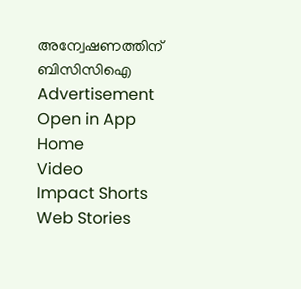അന്വേഷണത്തിന് ബിസിസിഐ
Advertisement
Open in App
Home
Video
Impact Shorts
Web Stories